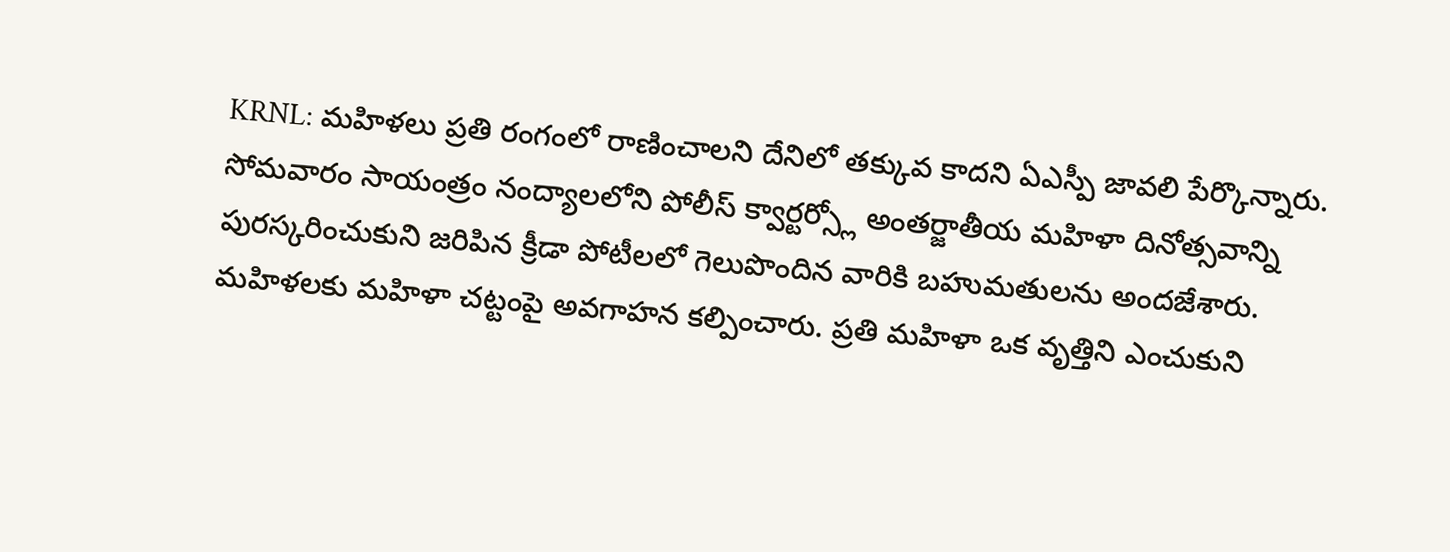KRNL: మహిళలు ప్రతి రంగంలో రాణించాలని దేనిలో తక్కువ కాదని ఏఎస్పీ జావలి పేర్కొన్నారు. సోమవారం సాయంత్రం నంద్యాలలోని పోలీస్ క్వార్టర్స్లో అంతర్జాతీయ మహిళా దినోత్సవాన్ని పురస్కరించుకుని జరిపిన క్రీడా పోటీలలో గెలుపొందిన వారికి బహుమతులను అందజేశారు. మహిళలకు మహిళా చట్టంపై అవగాహన కల్పించారు. ప్రతి మహిళా ఒక వృత్తిని ఎంచుకుని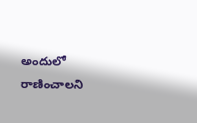అందులో రాణించాలని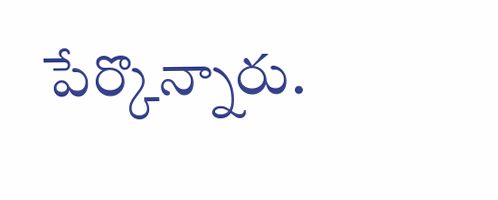పేర్కొన్నారు.